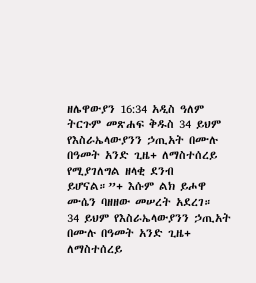ዘሌዋውያን 16:34 አዲስ ዓለም ትርጉም መጽሐፍ ቅዱስ 34 ይህም የእስራኤላውያንን ኃጢአት በሙሉ በዓመት አንድ ጊዜ+ ለማስተሰረይ የሚያገለግል ዘላቂ ደንብ ይሆናል።”+ እሱም ልክ ይሖዋ ሙሴን ባዘዘው መሠረት አደረገ።
34 ይህም የእስራኤላውያንን ኃጢአት በሙሉ በዓመት አንድ ጊዜ+ ለማስተሰረይ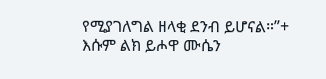የሚያገለግል ዘላቂ ደንብ ይሆናል።”+ እሱም ልክ ይሖዋ ሙሴን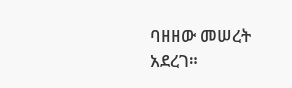ባዘዘው መሠረት አደረገ።